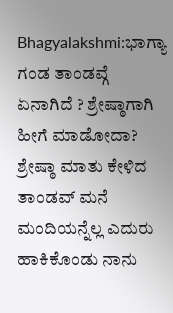Bhagyalakshmi:ಭಾಗ್ಯಾ ಗಂಡ ತಾಂಡವ್ಗೆ ಏನಾಗಿದೆ ? ಶ್ರೇಷ್ಠಾಗಾಗಿ ಹೀಗೆ ಮಾಡೋದಾ?
ಶ್ರೇಷ್ಠಾ ಮಾತು ಕೇಳಿದ ತಾಂಡವ್ ಮನೆ ಮಂದಿಯನ್ನೆಲ್ಲ ಎದುರು ಹಾಕಿಕೊಂಡು ನಾನು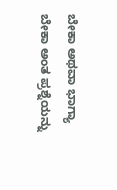ಬೇಕಾ ಅಥವಾ ಭಾಗ್ಯಾ ಬೇಕಾ ಅಂತ ಪ್ರಶ್ನೆಯನ್ನು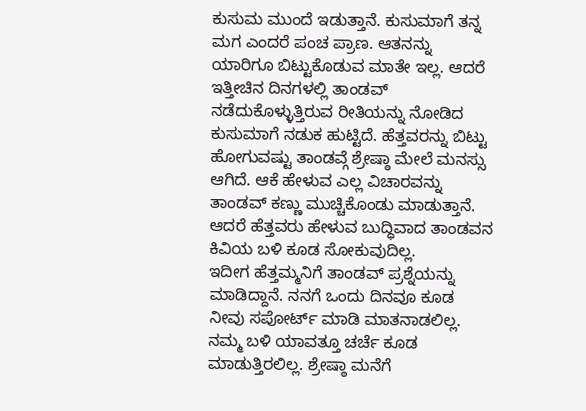ಕುಸುಮ ಮುಂದೆ ಇಡುತ್ತಾನೆ. ಕುಸುಮಾಗೆ ತನ್ನ ಮಗ ಎಂದರೆ ಪಂಚ ಪ್ರಾಣ. ಆತನನ್ನು ಯಾರಿಗೂ ಬಿಟ್ಟುಕೊಡುವ ಮಾತೇ ಇಲ್ಲ. ಆದರೆ ಇತ್ತೀಚಿನ ದಿನಗಳಲ್ಲಿ ತಾಂಡವ್ ನಡೆದುಕೊಳ್ಳುತ್ತಿರುವ ರೀತಿಯನ್ನು ನೋಡಿದ ಕುಸುಮಾಗೆ ನಡುಕ ಹುಟ್ಟಿದೆ. ಹೆತ್ತವರನ್ನು ಬಿಟ್ಟು ಹೋಗುವಷ್ಟು ತಾಂಡವ್ಗೆ ಶ್ರೇಷ್ಠಾ ಮೇಲೆ ಮನಸ್ಸು ಆಗಿದೆ. ಆಕೆ ಹೇಳುವ ಎಲ್ಲ ವಿಚಾರವನ್ನು ತಾಂಡವ್ ಕಣ್ಣು ಮುಚ್ಚಿಕೊಂಡು ಮಾಡುತ್ತಾನೆ. ಆದರೆ ಹೆತ್ತವರು ಹೇಳುವ ಬುದ್ಧಿವಾದ ತಾಂಡವನ ಕಿವಿಯ ಬಳಿ ಕೂಡ ಸೋಕುವುದಿಲ್ಲ.
ಇದೀಗ ಹೆತ್ತಮ್ಮನಿಗೆ ತಾಂಡವ್ ಪ್ರಶ್ನೆಯನ್ನು ಮಾಡಿದ್ದಾನೆ. ನನಗೆ ಒಂದು ದಿನವೂ ಕೂಡ ನೀವು ಸಪೋರ್ಟ್ ಮಾಡಿ ಮಾತನಾಡಲಿಲ್ಲ. ನಮ್ಮ ಬಳಿ ಯಾವತ್ತೂ ಚರ್ಚೆ ಕೂಡ ಮಾಡುತ್ತಿರಲಿಲ್ಲ. ಶ್ರೇಷ್ಠಾ ಮನೆಗೆ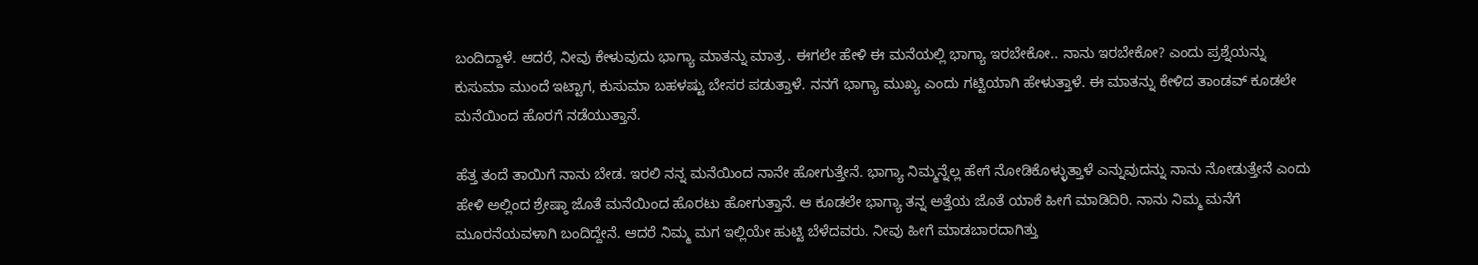ಬಂದಿದ್ದಾಳೆ. ಆದರೆ, ನೀವು ಕೇಳುವುದು ಭಾಗ್ಯಾ ಮಾತನ್ನು ಮಾತ್ರ . ಈಗಲೇ ಹೇಳಿ ಈ ಮನೆಯಲ್ಲಿ ಭಾಗ್ಯಾ ಇರಬೇಕೋ.. ನಾನು ಇರಬೇಕೋ? ಎಂದು ಪ್ರಶ್ನೆಯನ್ನು ಕುಸುಮಾ ಮುಂದೆ ಇಟ್ಟಾಗ, ಕುಸುಮಾ ಬಹಳಷ್ಟು ಬೇಸರ ಪಡುತ್ತಾಳೆ. ನನಗೆ ಭಾಗ್ಯಾ ಮುಖ್ಯ ಎಂದು ಗಟ್ಟಿಯಾಗಿ ಹೇಳುತ್ತಾಳೆ. ಈ ಮಾತನ್ನು ಕೇಳಿದ ತಾಂಡವ್ ಕೂಡಲೇ ಮನೆಯಿಂದ ಹೊರಗೆ ನಡೆಯುತ್ತಾನೆ.

ಹೆತ್ತ ತಂದೆ ತಾಯಿಗೆ ನಾನು ಬೇಡ. ಇರಲಿ ನನ್ನ ಮನೆಯಿಂದ ನಾನೇ ಹೋಗುತ್ತೇನೆ. ಭಾಗ್ಯಾ ನಿಮ್ಮನ್ನೆಲ್ಲ ಹೇಗೆ ನೋಡಿಕೊಳ್ಳುತ್ತಾಳೆ ಎನ್ನುವುದನ್ನು ನಾನು ನೋಡುತ್ತೇನೆ ಎಂದು ಹೇಳಿ ಅಲ್ಲಿಂದ ಶ್ರೇಷ್ಠಾ ಜೊತೆ ಮನೆಯಿಂದ ಹೊರಟು ಹೋಗುತ್ತಾನೆ. ಆ ಕೂಡಲೇ ಭಾಗ್ಯಾ ತನ್ನ ಅತ್ತೆಯ ಜೊತೆ ಯಾಕೆ ಹೀಗೆ ಮಾಡಿದಿರಿ. ನಾನು ನಿಮ್ಮ ಮನೆಗೆ ಮೂರನೆಯವಳಾಗಿ ಬಂದಿದ್ದೇನೆ. ಆದರೆ ನಿಮ್ಮ ಮಗ ಇಲ್ಲಿಯೇ ಹುಟ್ಟಿ ಬೆಳೆದವರು. ನೀವು ಹೀಗೆ ಮಾಡಬಾರದಾಗಿತ್ತು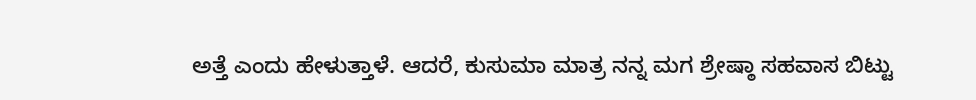ಅತ್ತೆ ಎಂದು ಹೇಳುತ್ತಾಳೆ. ಆದರೆ, ಕುಸುಮಾ ಮಾತ್ರ ನನ್ನ ಮಗ ಶ್ರೇಷ್ಠಾ ಸಹವಾಸ ಬಿಟ್ಟು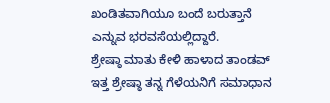ಖಂಡಿತವಾಗಿಯೂ ಬಂದೆ ಬರುತ್ತಾನೆ ಎನ್ನುವ ಭರವಸೆಯಲ್ಲಿದ್ದಾರೆ.
ಶ್ರೇಷ್ಠಾ ಮಾತು ಕೇಳಿ ಹಾಳಾದ ತಾಂಡವ್
ಇತ್ತ ಶ್ರೇಷ್ಠಾ ತನ್ನ ಗೆಳೆಯನಿಗೆ ಸಮಾಧಾನ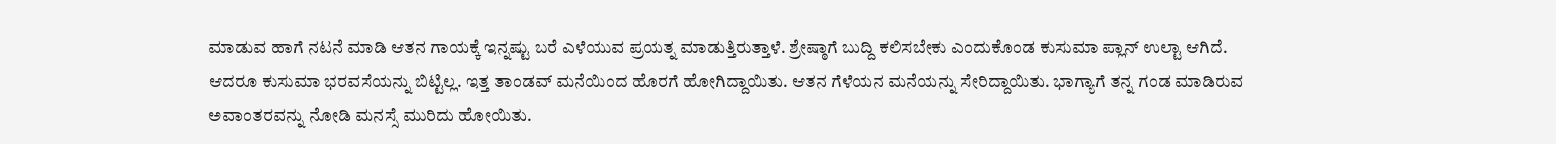ಮಾಡುವ ಹಾಗೆ ನಟನೆ ಮಾಡಿ ಆತನ ಗಾಯಕ್ಕೆ ಇನ್ನಷ್ಟು ಬರೆ ಎಳೆಯುವ ಪ್ರಯತ್ನ ಮಾಡುತ್ತಿರುತ್ತಾಳೆ. ಶ್ರೇಷ್ಠಾಗೆ ಬುದ್ದಿ ಕಲಿಸಬೇಕು ಎಂದುಕೊಂಡ ಕುಸುಮಾ ಪ್ಲಾನ್ ಉಲ್ಟಾ ಆಗಿದೆ. ಆದರೂ ಕುಸುಮಾ ಭರವಸೆಯನ್ನು ಬಿಟ್ಟಿಲ್ಲ. ಇತ್ತ ತಾಂಡವ್ ಮನೆಯಿಂದ ಹೊರಗೆ ಹೋಗಿದ್ದಾಯಿತು. ಆತನ ಗೆಳೆಯನ ಮನೆಯನ್ನು ಸೇರಿದ್ದಾಯಿತು. ಭಾಗ್ಯಾಗೆ ತನ್ನ ಗಂಡ ಮಾಡಿರುವ ಅವಾಂತರವನ್ನು ನೋಡಿ ಮನಸ್ಸೆ ಮುರಿದು ಹೋಯಿತು.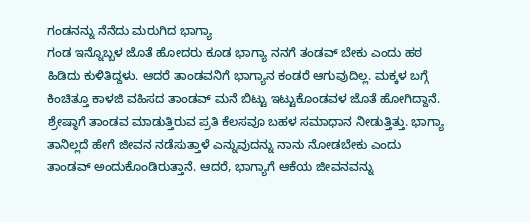ಗಂಡನನ್ನು ನೆನೆದು ಮರುಗಿದ ಭಾಗ್ಯಾ
ಗಂಡ ಇನ್ನೊಬ್ಬಳ ಜೊತೆ ಹೋದರು ಕೂಡ ಭಾಗ್ಯಾ ನನಗೆ ತಂಡವ್ ಬೇಕು ಎಂದು ಹಠ ಹಿಡಿದು ಕುಳಿತಿದ್ದಳು. ಆದರೆ ತಾಂಡವನಿಗೆ ಭಾಗ್ಯಾನ ಕಂಡರೆ ಆಗುವುದಿಲ್ಲ. ಮಕ್ಕಳ ಬಗ್ಗೆ ಕಿಂಚಿತ್ತೂ ಕಾಳಜಿ ವಹಿಸದ ತಾಂಡವ್ ಮನೆ ಬಿಟ್ಟು ಇಟ್ಟುಕೊಂಡವಳ ಜೊತೆ ಹೋಗಿದ್ದಾನೆ. ಶ್ರೇಷ್ಠಾಗೆ ತಾಂಡವ ಮಾಡುತ್ತಿರುವ ಪ್ರತಿ ಕೆಲಸವೂ ಬಹಳ ಸಮಾಧಾನ ನೀಡುತ್ತಿತ್ತು. ಭಾಗ್ಯಾ ತಾನಿಲ್ಲದೆ ಹೇಗೆ ಜೀವನ ನಡೆಸುತ್ತಾಳೆ ಎನ್ನುವುದನ್ನು ನಾನು ನೋಡಬೇಕು ಎಂದು ತಾಂಡವ್ ಅಂದುಕೊಂಡಿರುತ್ತಾನೆ. ಆದರೆ, ಭಾಗ್ಯಾಗೆ ಆಕೆಯ ಜೀವನವನ್ನು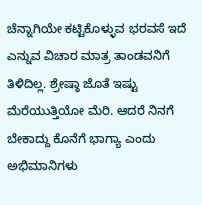ಚೆನ್ನಾಗಿಯೇ ಕಟ್ಟಿಕೊಳ್ಳುವ ಭರವಸೆ ಇದೆ ಎನ್ನುವ ವಿಚಾರ ಮಾತ್ರ ತಾಂಡವನಿಗೆ ತಿಳಿದಿಲ್ಲ. ಶ್ರೇಷ್ಠಾ ಜೊತೆ ಇಷ್ಟು ಮೆರೆಯುತ್ತಿಯೋ ಮೆರಿ. ಆದರೆ ನಿನಗೆ ಬೇಕಾದ್ದು ಕೊನೆಗೆ ಭಾಗ್ಯಾ ಎಂದು ಅಭಿಮಾನಿಗಳು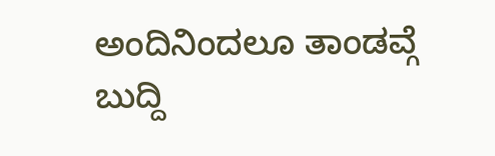ಅಂದಿನಿಂದಲೂ ತಾಂಡವ್ಗೆ ಬುದ್ದಿ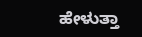ಹೇಳುತ್ತಾ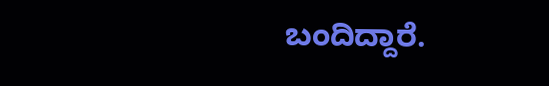ಬಂದಿದ್ದಾರೆ.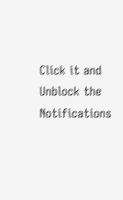Click it and Unblock the Notifications